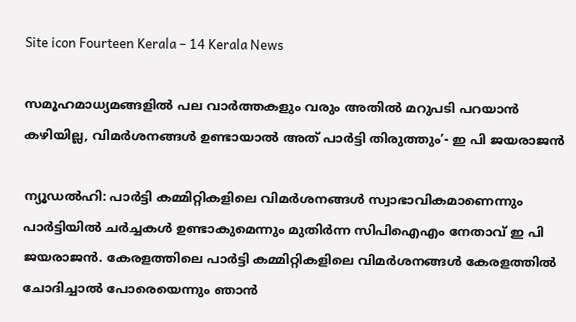Site icon Fourteen Kerala – 14 Kerala News

സമൂഹമാധ്യമങ്ങളിൽ പല വാർത്തകളും വരും അതിൽ മറുപടി പറയാൻ കഴിയില്ല, വിമർശനങ്ങൾ ഉണ്ടായാൽ അത് പാർട്ടി തിരുത്തും’- ഇ പി ജയരാജന്‍

ന്യൂഡൽഹി: പാർട്ടി കമ്മിറ്റികളിലെ വിമർശനങ്ങൾ സ്വാഭാവികമാണെന്നും പാർട്ടിയിൽ ചർച്ചകൾ ഉണ്ടാകുമെന്നും മുതിര്‍ന്ന സിപിഐഎം നേതാവ് ഇ പി ജയരാജന്‍. കേരളത്തിലെ പാർട്ടി കമ്മിറ്റികളിലെ വിമർശനങ്ങൾ കേരളത്തിൽ ചോദിച്ചാൽ പോരെയെന്നും ഞാൻ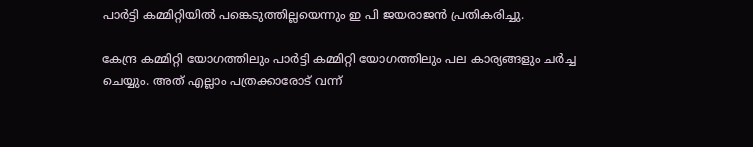പാർട്ടി കമ്മിറ്റിയിൽ പങ്കെടുത്തില്ലയെന്നും ഇ പി ജയരാജന്‍ പ്രതികരിച്ചു.

കേന്ദ്ര കമ്മിറ്റി യോഗത്തിലും പാർട്ടി കമ്മിറ്റി യോഗത്തിലും പല കാര്യങ്ങളും ചർച്ച ചെയ്യും. അത് എല്ലാം പത്രക്കാരോട് വന്ന്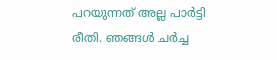പറയുന്നത് അല്ല പാർട്ടി രീതി. ഞങ്ങൾ ‌ചർച്ച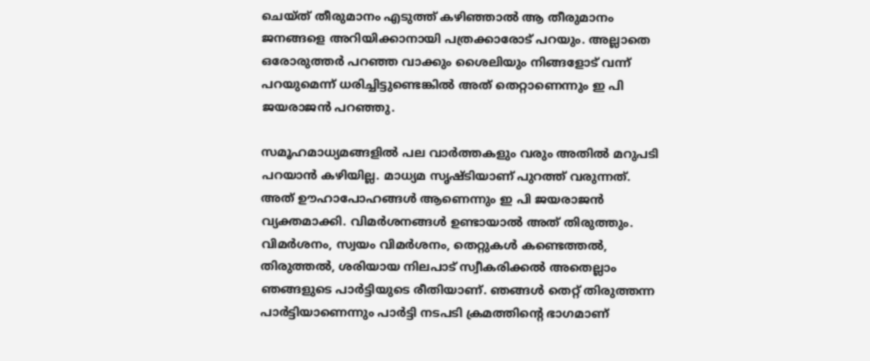ചെയ്ത് തീരുമാനം എടുത്ത് കഴിഞ്ഞാൽ ആ തീരുമാനം ജനങ്ങളെ അറിയിക്കാനായി പത്രക്കാരോട് പറയും. അല്ലാതെ ഒരോരുത്തർ പറഞ്ഞ വാക്കും ശൈലിയും നിങ്ങളോട് വന്ന് പറയുമെന്ന് ധരിച്ചിട്ടുണ്ടെങ്കിൽ അത് തെറ്റാണെന്നും ഇ പി ജയരാജന്‍ പറഞ്ഞു.

സമൂഹമാധ്യമങ്ങളിൽ പല വാർത്തകളും വരും അതിൽ മറുപടി പറയാൻ കഴിയില്ല. മാധ്യമ സൃഷ്ടിയാണ് പുറത്ത് വരുന്നത്. അത് ഊഹാപോഹങ്ങൾ ആണെന്നും ഇ പി ജയരാജന്‍ വ്യക്തമാക്കി. വിമർശനങ്ങൾ ഉണ്ടായാൽ അത് തിരുത്തും. വിമർശനം, സ്വയം വിമർശനം, തെറ്റുകൾ കണ്ടെത്തൽ, തിരുത്തൽ, ശരിയായ നിലപാട് സ്വീകരിക്കൽ അതെല്ലാം ഞങ്ങളുടെ പാർട്ടിയുടെ രീതിയാണ്. ഞങ്ങൾ തെറ്റ് തിരുത്തന്ന പാർട്ടിയാ‌ണെന്നും പാർട്ടി നടപടി ക്രമത്തിൻ്റെ ഭാഗമാണ്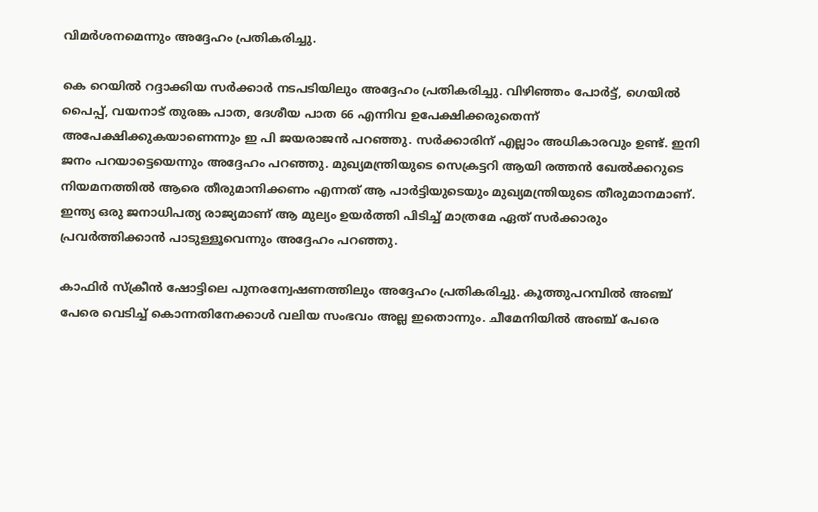വിമർശനമെന്നും അദ്ദേഹം പ്രതികരിച്ചു.

കെ റെയിൽ റദ്ദാക്കിയ സർക്കാർ നടപടിയിലും അദ്ദേഹം പ്രതികരിച്ചു. വിഴിഞ്ഞം പോർട്ട്, ഗെയിൽ പൈപ്പ്, വയനാട് തുരങ്ക പാത, ദേശീയ പാത 66 എന്നിവ ഉപേക്ഷിക്കരുതെന്ന് അപേക്ഷിക്കുകയാണെന്നും ഇ പി ജയരാജന്‍ പറഞ്ഞു. സർക്കാരിന് എല്ലാം അധികാരവും ഉണ്ട്. ഇനി ജനം പറയാട്ടെയെന്നും അദ്ദേഹം പറഞ്ഞു. മുഖ്യമന്ത്രിയുടെ സെക്രട്ടറി ആയി രത്തൻ ഖേൽക്കറുടെ നിയമനത്തിൽ ആരെ തീരുമാനിക്കണം എന്നത് ആ പാർട്ടിയുടെയും മുഖ്യമന്ത്രിയുടെ തീരുമാനമാണ്. ഇന്ത്യ ഒരു ജനാധിപത്യ രാജ്യമാണ് ആ മുല്യം ഉയർത്തി പിടിച്ച് മാത്രമേ ഏത് സർക്കാരും പ്രവർത്തിക്കാൻ പാടുള്ളൂവെന്നും അദ്ദേഹം പറഞ്ഞു.

കാഫിർ സ്ക്രീൻ ഷോട്ടിലെ പുനരന്വേഷണത്തിലും അദ്ദേഹം പ്രതികരിച്ചു. കൂത്തുപറമ്പിൽ അഞ്ച് പേരെ വെടിച്ച് കൊന്നതിനേക്കാൾ വലിയ സംഭവം അല്ല ഇതൊന്നും. ചീമേനിയിൽ അഞ്ച് പേരെ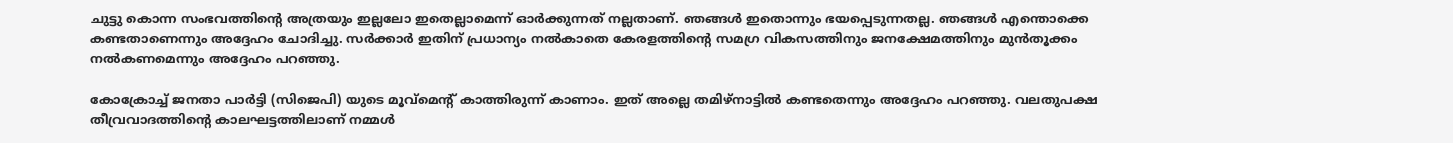ചുട്ടു കൊന്ന സംഭവത്തിൻ്റെ അത്രയും ഇല്ലലോ ഇതെല്ലാമെന്ന് ഓ‍ർക്കുന്നത് നല്ലതാണ്. ഞങ്ങൾ ഇതൊന്നും ഭയപ്പെടുന്നതല്ല. ഞങ്ങൾ എന്തൊക്കെ കണ്ടതാണെന്നും അദ്ദേഹം ചോദിച്ചു. സർക്കാർ ഇതിന് പ്രധാന്യം നൽകാതെ കേരളത്തിന്റെ സമഗ്ര വികസത്തിനും ജനക്ഷേമത്തിനും മുൻതൂക്കം നൽകണമെന്നും അദ്ദേഹം പറഞ്ഞു.

കോക്രോച്ച് ജനതാ പാര്‍ട്ടി (സിജെപി) യുടെ മൂവ്മെൻ്റ് കാത്തിരുന്ന് കാണാം. ഇത് അല്ലെ തമിഴ്നാട്ടിൽ കണ്ടതെന്നും അദ്ദേഹം പറഞ്ഞു. വലതുപക്ഷ തീവ്രവാദത്തിൻ്റെ കാലഘട്ടത്തിലാണ് നമ്മൾ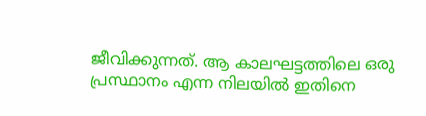ജീവിക്കുന്നത്. ആ കാലഘട്ടത്തിലെ ഒരു പ്രസ്ഥാനം എന്ന നിലയിൽ ഇതിനെ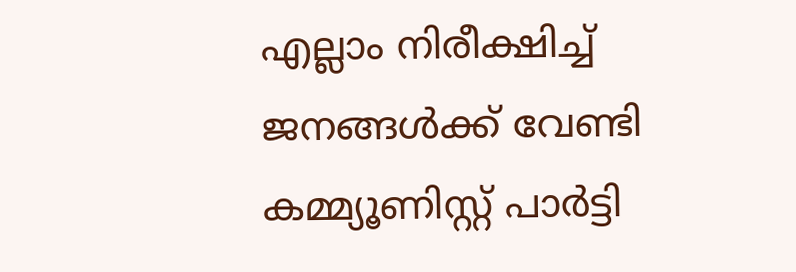എല്ലാം നിരീക്ഷിച്ച് ജനങ്ങൾക്ക് വേണ്ടി കമ്മ്യൂണിസ്റ്റ് പാർട്ടി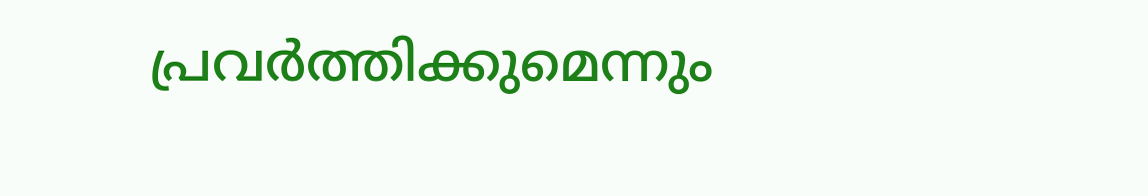പ്രവർത്തിക്കുമെന്നും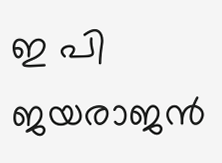ഇ പി ജയരാജന്‍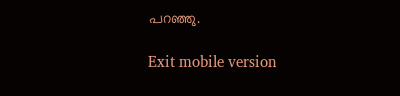പറഞ്ഞു.

Exit mobile version